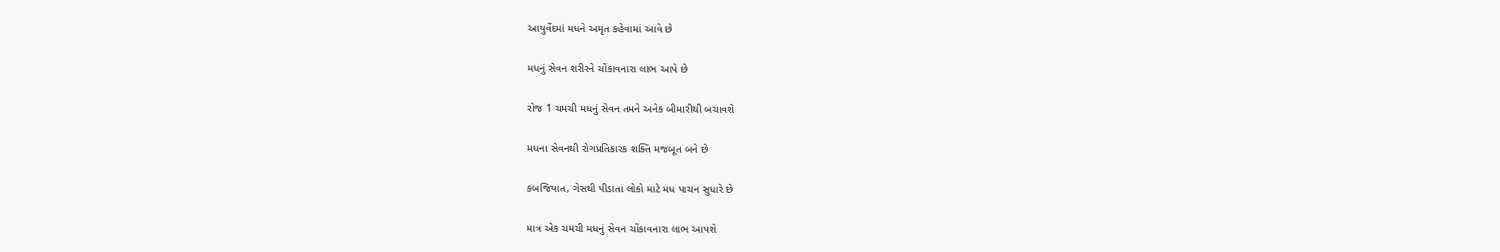આયુર્વેદમાં મધને અમૃત કહેવામાં આવે છે

મધનું સેવન શરીરને ચોંકાવનારા લાભ આપે છે

રોજ 1 ચમચી મધનું સેવન તમને અનેક બીમારીથી બચાવશે

મધના સેવનથી રોગપ્રતિકારક શક્તિ મજબૂત બને છે

કબજિયાત, ગેસથી પીડાતા લોકો માટે મધ પાચન સુધારે છે

માત્ર એક ચમચી મધનું સેવન ચોંકાવનારા લાભ આપશે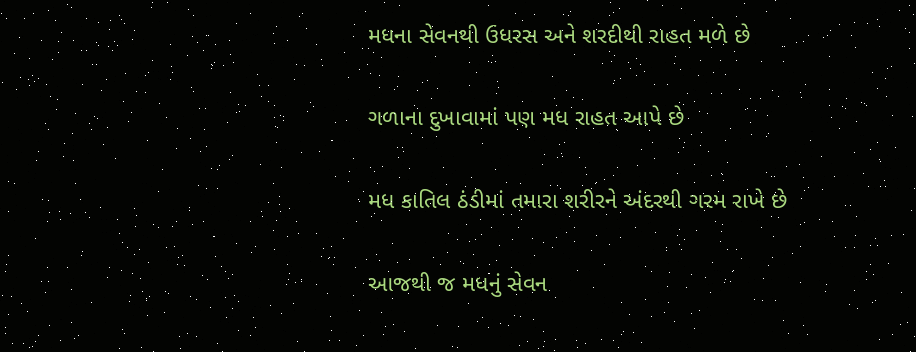મધના સેવનથી ઉધરસ અને શરદીથી રાહત મળે છે

ગળાના દુખાવામાં પણ મધ રાહત આપે છે

મધ કાતિલ ઠંડીમાં તમારા શરીરને અંદરથી ગરમ રાખે છે

આજથી જ મધનું સેવન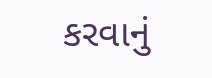કરવાનું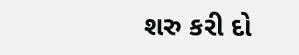શરુ કરી દો